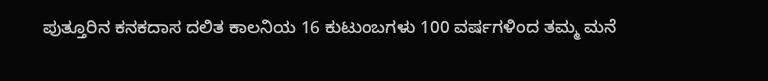ಪುತ್ತೂರಿನ ಕನಕದಾಸ ದಲಿತ ಕಾಲನಿಯ 16 ಕುಟುಂಬಗಳು 100 ವರ್ಷಗಳಿಂದ ತಮ್ಮ ಮನೆ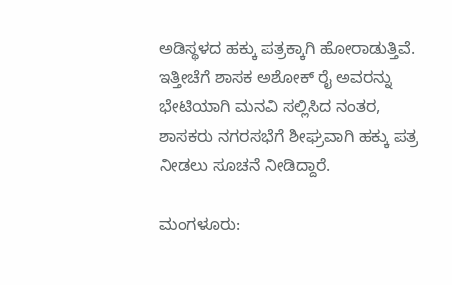ಅಡಿಸ್ಥಳದ ಹಕ್ಕು ಪತ್ರಕ್ಕಾಗಿ ಹೋರಾಡುತ್ತಿವೆ. ಇತ್ತೀಚೆಗೆ ಶಾಸಕ ಅಶೋಕ್ ರೈ ಅವರನ್ನು ಭೇಟಿಯಾಗಿ ಮನವಿ ಸಲ್ಲಿಸಿದ ನಂತರ, ಶಾಸಕರು ನಗರಸಭೆಗೆ ಶೀಘ್ರವಾಗಿ ಹಕ್ಕು ಪತ್ರ ನೀಡಲು ಸೂಚನೆ ನೀಡಿದ್ದಾರೆ.

ಮಂಗಳೂರು: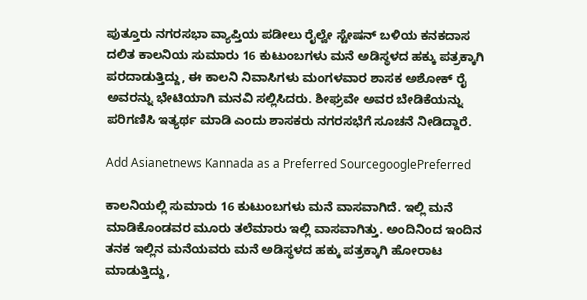ಪುತ್ತೂರು ನಗರಸಭಾ ವ್ಯಾಪ್ತಿಯ ಪಡೀಲು ರೈಲ್ವೇ ಸ್ಟೇಷನ್ ಬಳಿಯ ಕನಕದಾಸ ದಲಿತ ಕಾಲನಿಯ ಸುಮಾರು 16 ಕುಟುಂಬಗಳು ಮನೆ ಅಡಿಸ್ಥಳದ ಹಕ್ಕು ಪತ್ರಕ್ಕಾಗಿ ಪರದಾಡುತ್ತಿದ್ದು, ಈ ಕಾಲನಿ ನಿವಾಸಿಗಳು ಮಂಗಳವಾರ ಶಾಸಕ ಅಶೋಕ್ ರೈ ಅವರನ್ನು ಭೇಟಿಯಾಗಿ ಮನವಿ ಸಲ್ಲಿಸಿದರು. ಶೀಘ್ರವೇ ಅವರ ಬೇಡಿಕೆಯನ್ನು ಪರಿಗಣಿಸಿ ಇತ್ಯರ್ಥ ಮಾಡಿ ಎಂದು ಶಾಸಕರು ನಗರಸಭೆಗೆ ಸೂಚನೆ ನೀಡಿದ್ದಾರೆ.

Add Asianetnews Kannada as a Preferred SourcegooglePreferred

ಕಾಲನಿಯಲ್ಲಿ ಸುಮಾರು 16 ಕುಟುಂಬಗಳು ಮನೆ ವಾಸವಾಗಿದೆ. ಇಲ್ಲಿ ಮನೆ ಮಾಡಿಕೊಂಡವರ ಮೂರು ತಲೆಮಾರು ಇಲ್ಲಿ ವಾಸವಾಗಿತ್ತು. ಅಂದಿನಿಂದ ಇಂದಿನ ತನಕ ಇಲ್ಲಿನ ಮನೆಯವರು ಮನೆ ಅಡಿಸ್ಥಳದ ಹಕ್ಕು ಪತ್ರಕ್ಕಾಗಿ ಹೋರಾಟ ಮಾಡುತ್ತಿದ್ದು,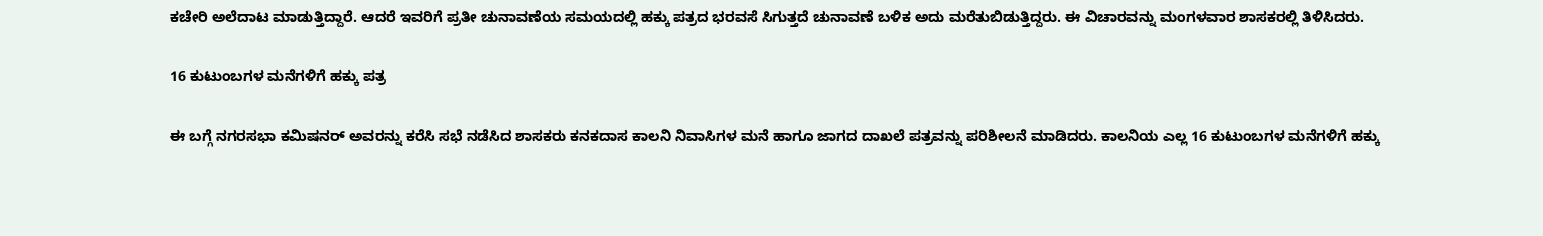ಕಚೇರಿ ಅಲೆದಾಟ ಮಾಡುತ್ತಿದ್ದಾರೆ. ಆದರೆ ಇವರಿಗೆ ಪ್ರತೀ ಚುನಾವಣೆಯ ಸಮಯದಲ್ಲಿ ಹಕ್ಕು ಪತ್ರದ ಭರವಸೆ ಸಿಗುತ್ತದೆ ಚುನಾವಣೆ ಬಳಿಕ ಅದು ಮರೆತುಬಿಡುತ್ತಿದ್ದರು. ಈ ವಿಚಾರವನ್ನು ಮಂಗಳವಾರ ಶಾಸಕರಲ್ಲಿ ತಿಳಿಸಿದರು.

16 ಕುಟುಂಬಗಳ ಮನೆಗಳಿಗೆ ಹಕ್ಕು ಪತ್ರ

ಈ ಬಗ್ಗೆ ನಗರಸಭಾ ಕಮಿಷನರ್ ಅವರನ್ನು ಕರೆಸಿ ಸಭೆ ನಡೆಸಿದ ಶಾಸಕರು ಕನಕದಾಸ ಕಾಲನಿ ನಿವಾಸಿಗಳ ಮನೆ ಹಾಗೂ ಜಾಗದ ದಾಖಲೆ ಪತ್ರವನ್ನು ಪರಿಶೀಲನೆ ಮಾಡಿದರು. ಕಾಲನಿಯ ಎಲ್ಲ 16 ಕುಟುಂಬಗಳ ಮನೆಗಳಿಗೆ ಹಕ್ಕು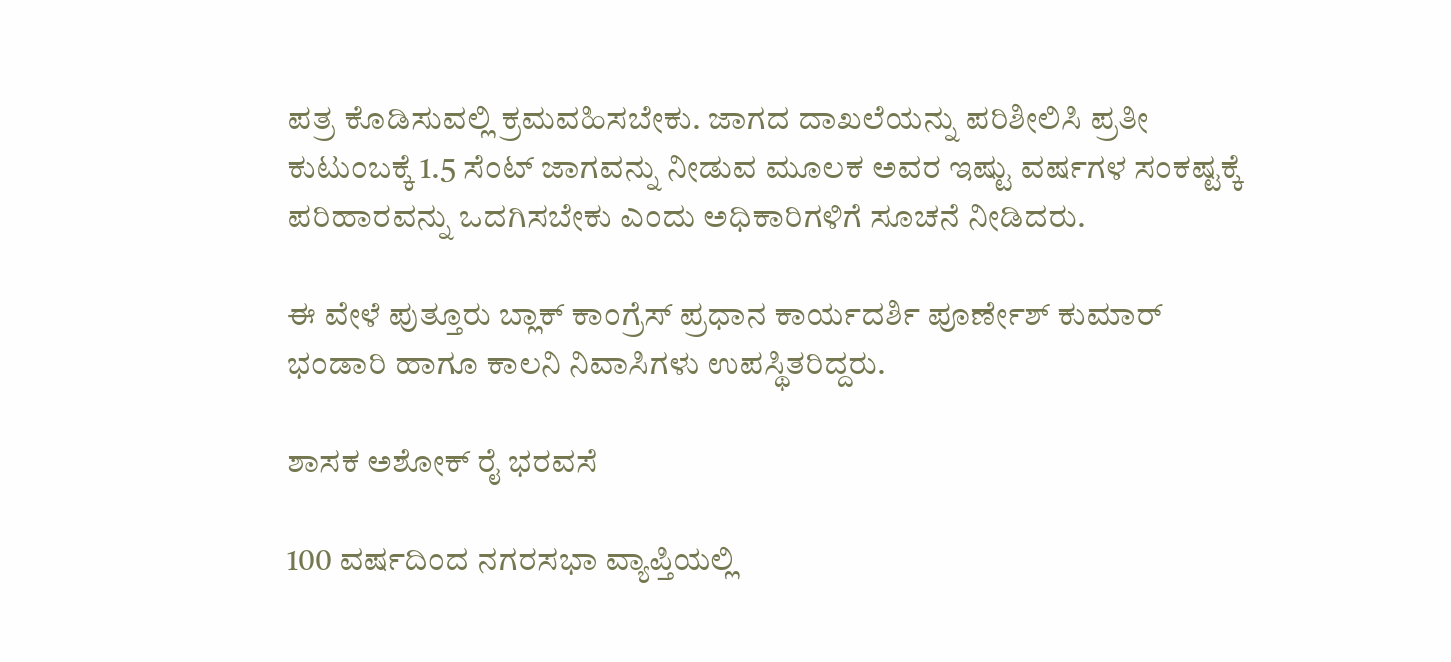ಪತ್ರ ಕೊಡಿಸುವಲ್ಲಿ ಕ್ರಮವಹಿಸಬೇಕು. ಜಾಗದ ದಾಖಲೆಯನ್ನು ಪರಿಶೀಲಿಸಿ ಪ್ರತೀ ಕುಟುಂಬಕ್ಕೆ 1.5 ಸೆಂಟ್ ಜಾಗವನ್ನು ನೀಡುವ ಮೂಲಕ ಅವರ ಇಷ್ಟು ವರ್ಷಗಳ ಸಂಕಷ್ಟಕ್ಕೆ ಪರಿಹಾರವನ್ನು ಒದಗಿಸಬೇಕು ಎಂದು ಅಧಿಕಾರಿಗಳಿಗೆ ಸೂಚನೆ ನೀಡಿದರು.

ಈ ವೇಳೆ ಪುತ್ತೂರು ಬ್ಲಾಕ್ ಕಾಂಗ್ರೆಸ್ ಪ್ರಧಾನ ಕಾರ್ಯದರ್ಶಿ ಪೂರ್ಣೇಶ್ ಕುಮಾರ್ ಭಂಡಾರಿ ಹಾಗೂ ಕಾಲನಿ ನಿವಾಸಿಗಳು ಉಪಸ್ಥಿತರಿದ್ದರು.

ಶಾಸಕ ಅಶೋಕ್ ರೈ ಭರವಸೆ

100 ವರ್ಷದಿಂದ ನಗರಸಭಾ ವ್ಯಾಪ್ತಿಯಲ್ಲಿ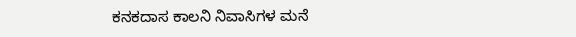ಕನಕದಾಸ ಕಾಲನಿ ನಿವಾಸಿಗಳ ಮನೆ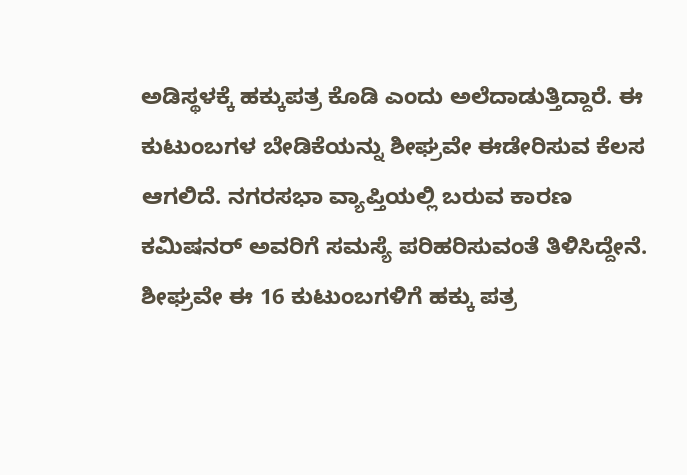ಅಡಿಸ್ಥಳಕ್ಕೆ ಹಕ್ಕುಪತ್ರ ಕೊಡಿ ಎಂದು ಅಲೆದಾಡುತ್ತಿದ್ದಾರೆ. ಈ ಕುಟುಂಬಗಳ ಬೇಡಿಕೆಯನ್ನು ಶೀಘ್ರವೇ ಈಡೇರಿಸುವ ಕೆಲಸ ಆಗಲಿದೆ. ನಗರಸಭಾ ವ್ಯಾಪ್ತಿಯಲ್ಲಿ ಬರುವ ಕಾರಣ ಕಮಿಷನರ್ ಅವರಿಗೆ ಸಮಸ್ಯೆ ಪರಿಹರಿಸುವಂತೆ ತಿಳಿಸಿದ್ದೇನೆ. ಶೀಘ್ರವೇ ಈ 16 ಕುಟುಂಬಗಳಿಗೆ ಹಕ್ಕು ಪತ್ರ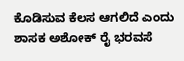ಕೊಡಿಸುವ ಕೆಲಸ ಆಗಲಿದೆ ಎಂದು ಶಾಸಕ ಅಶೋಕ್ ರೈ ಭರವಸೆ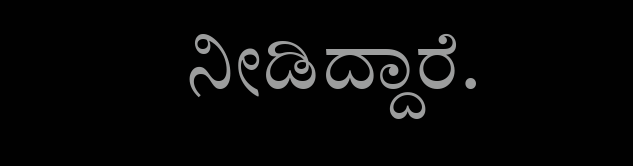ನೀಡಿದ್ದಾರೆ.